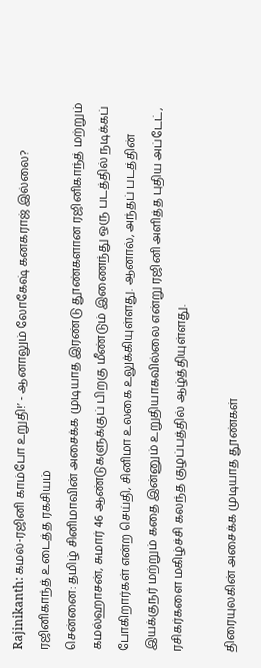Rajinikanth: கமல்-ரஜினி காம்போ உறுதி!’ - ஆனாலும் லோகேஷ் கனகராஜ் இல்லை? ரஜினிகாந்த் உடைத்த ரகசியம்
சென்னை: தமிழ் சினிமாவின் அசைக்க முடியாத இரண்டு தூண்களான ரஜினிகாந்த் மற்றும் கமல்ஹாசன், சுமார் 46 ஆண்டுகளுக்குப் பிறகு மீண்டும் இணைந்து ஒரு படத்தில் நடிக்கப் போகிறார்கள் என்ற செய்தி, சினிமா உலகை உலுக்கியுள்ளது. ஆனால், அந்தப் படத்தின் இயக்குநர் மற்றும் கதை இன்னும் உறுதியாகவில்லை என்று ரஜினி அளித்த புதிய அப்டேட், ரசிகர்களை மகிழ்ச்சி கலந்த குழப்பத்தில் ஆழ்த்தியுள்ளது.

திரையுலகின் அசைக்க முடியாத தூண்கள்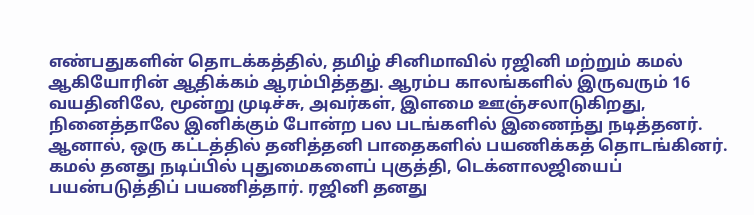எண்பதுகளின் தொடக்கத்தில், தமிழ் சினிமாவில் ரஜினி மற்றும் கமல் ஆகியோரின் ஆதிக்கம் ஆரம்பித்தது. ஆரம்ப காலங்களில் இருவரும் 16 வயதினிலே, மூன்று முடிச்சு, அவர்கள், இளமை ஊஞ்சலாடுகிறது, நினைத்தாலே இனிக்கும் போன்ற பல படங்களில் இணைந்து நடித்தனர். ஆனால், ஒரு கட்டத்தில் தனித்தனி பாதைகளில் பயணிக்கத் தொடங்கினர்.
கமல் தனது நடிப்பில் புதுமைகளைப் புகுத்தி, டெக்னாலஜியைப் பயன்படுத்திப் பயணித்தார். ரஜினி தனது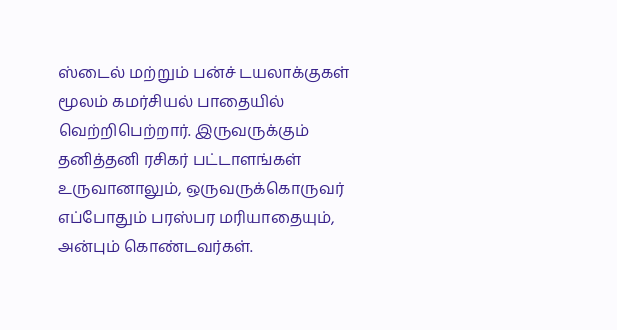ஸ்டைல் மற்றும் பன்ச் டயலாக்குகள் மூலம் கமர்சியல் பாதையில் வெற்றிபெற்றார். இருவருக்கும் தனித்தனி ரசிகர் பட்டாளங்கள் உருவானாலும், ஒருவருக்கொருவர் எப்போதும் பரஸ்பர மரியாதையும், அன்பும் கொண்டவர்கள்.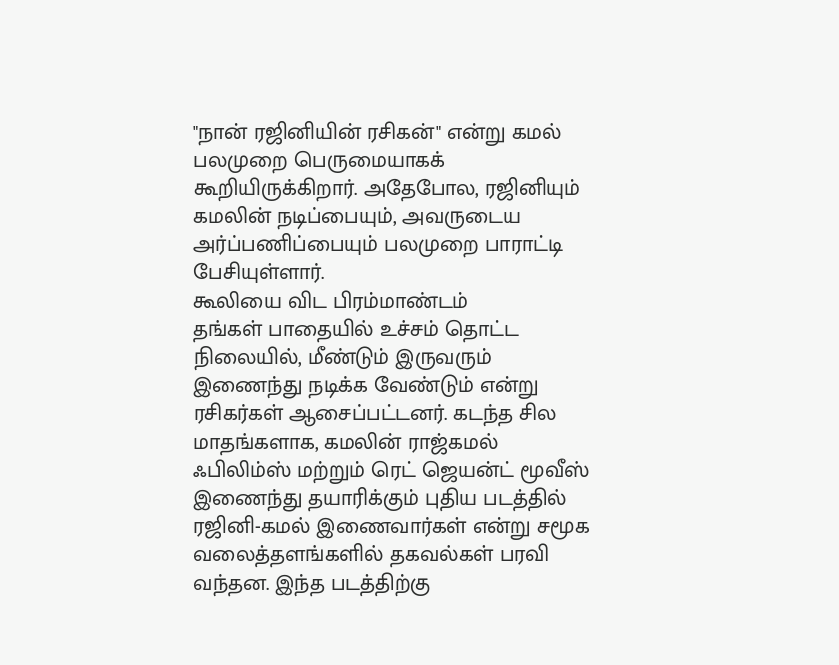"நான் ரஜினியின் ரசிகன்" என்று கமல் பலமுறை பெருமையாகக் கூறியிருக்கிறார். அதேபோல, ரஜினியும் கமலின் நடிப்பையும், அவருடைய அர்ப்பணிப்பையும் பலமுறை பாராட்டி பேசியுள்ளார்.
கூலியை விட பிரம்மாண்டம்
தங்கள் பாதையில் உச்சம் தொட்ட நிலையில், மீண்டும் இருவரும் இணைந்து நடிக்க வேண்டும் என்று ரசிகர்கள் ஆசைப்பட்டனர். கடந்த சில மாதங்களாக, கமலின் ராஜ்கமல் ஃபிலிம்ஸ் மற்றும் ரெட் ஜெயன்ட் மூவீஸ் இணைந்து தயாரிக்கும் புதிய படத்தில் ரஜினி-கமல் இணைவார்கள் என்று சமூக வலைத்தளங்களில் தகவல்கள் பரவி வந்தன. இந்த படத்திற்கு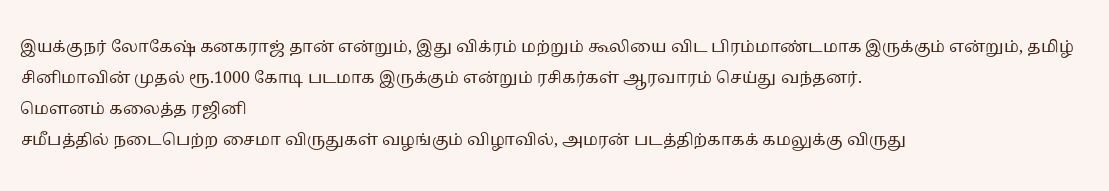இயக்குநர் லோகேஷ் கனகராஜ் தான் என்றும், இது விக்ரம் மற்றும் கூலியை விட பிரம்மாண்டமாக இருக்கும் என்றும், தமிழ் சினிமாவின் முதல் ரூ.1000 கோடி படமாக இருக்கும் என்றும் ரசிகர்கள் ஆரவாரம் செய்து வந்தனர்.
மௌனம் கலைத்த ரஜினி
சமீபத்தில் நடைபெற்ற சைமா விருதுகள் வழங்கும் விழாவில், அமரன் படத்திற்காகக் கமலுக்கு விருது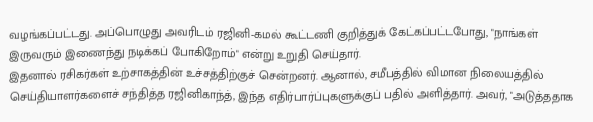வழங்கப்பட்டது. அப்பொழுது அவரிடம் ரஜினி-கமல் கூட்டணி குறித்துக் கேட்கப்பட்டபோது, "நாங்கள் இருவரும் இணைந்து நடிக்கப் போகிறோம்" என்று உறுதி செய்தார்.
இதனால் ரசிகர்கள் உற்சாகத்தின் உச்சத்திற்குச் சென்றனர். ஆனால், சமீபத்தில் விமான நிலையத்தில் செய்தியாளர்களைச் சந்தித்த ரஜினிகாந்த், இந்த எதிர்பார்ப்புகளுக்குப் பதில் அளித்தார். அவர், "அடுத்ததாக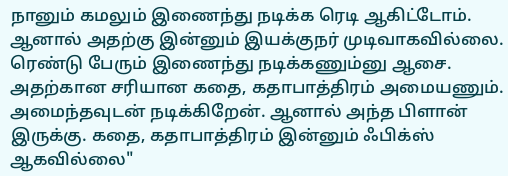நானும் கமலும் இணைந்து நடிக்க ரெடி ஆகிட்டோம். ஆனால் அதற்கு இன்னும் இயக்குநர் முடிவாகவில்லை. ரெண்டு பேரும் இணைந்து நடிக்கணும்னு ஆசை. அதற்கான சரியான கதை, கதாபாத்திரம் அமையணும். அமைந்தவுடன் நடிக்கிறேன். ஆனால் அந்த பிளான் இருக்கு. கதை, கதாபாத்திரம் இன்னும் ஃபிக்ஸ் ஆகவில்லை"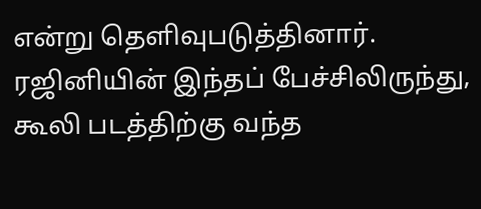என்று தெளிவுபடுத்தினார்.
ரஜினியின் இந்தப் பேச்சிலிருந்து, கூலி படத்திற்கு வந்த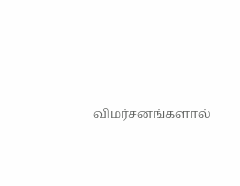விமர்சனங்களால்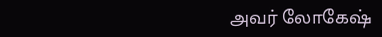அவர் லோகேஷ்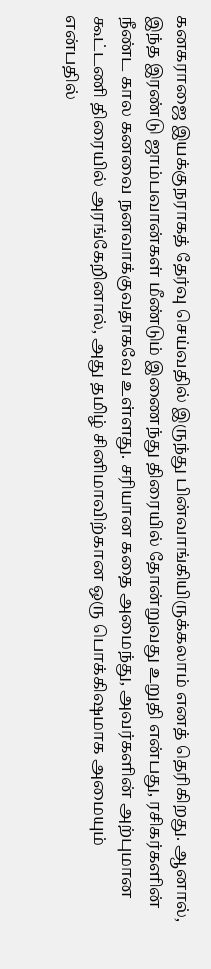கனகராஜை இயக்குநராகத் தேர்வு செய்வதில் இருந்து பின்வாங்கியிருக்கலாம் எனத் தெரிகிறது. ஆனால், இந்த இரண்டு ஜாம்பவான்கள் மீண்டும் இணைந்து திரையில் தோன்றுவது உறுதி என்பது, ரசிகர்களின் நீண்ட கால கனவை நனவாக்குவதாகவே உள்ளது. சரியான கதை அமைந்து, அவர்களின் அற்புமான கூட்டணி திரையில் அரங்கேறினால், அது தமிழ் சினிமாவிற்கான ஒரு பொக்கிஷமாக அமையும் என்பதில்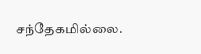சந்தேகமில்லை.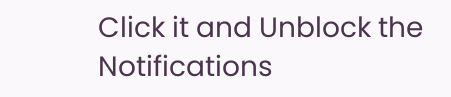Click it and Unblock the Notifications